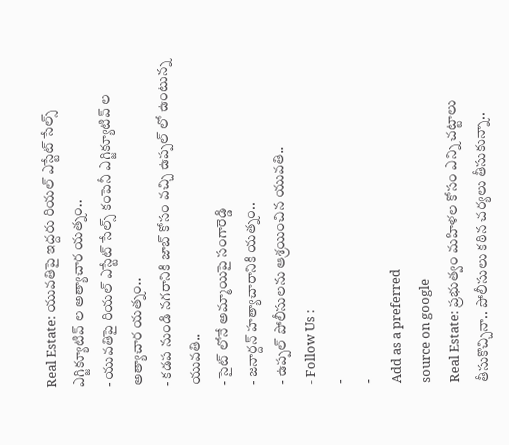Real Estate: యువతిపై ఇద్దరు రియల్ ఎస్టేట్ సేల్స్ ఎగ్జిక్యూటివ్ ల అత్యాచార యత్నం..
- యువతిపై రియల్ ఎస్టేట్ సేల్స్ కంపెనీ ఎగ్జిక్యూటివ్ ల అత్యాచార యత్నం..
- కడప నుండి నగరానికి జాబ్ కోసం వచ్చి ఉప్పల్ లో ఉంటున్న యువతి..
- సైట్ లోనే అమ్మాయిపై సంగారెడ్డి
- జనార్దన్ హత్యాచారానికి యత్నం..
- ఉప్పల్ పోలీసులను ఆశ్రయించిన యువతి..
- Follow Us :
-
-
Add as a preferred
source on google
Real Estate: ప్రభుత్వం మహిళల కోసం ఎన్ని చట్టాలు తీసుకొచ్చినా.. పోలీసులు కఠిన చర్యలు తీసుకున్నా..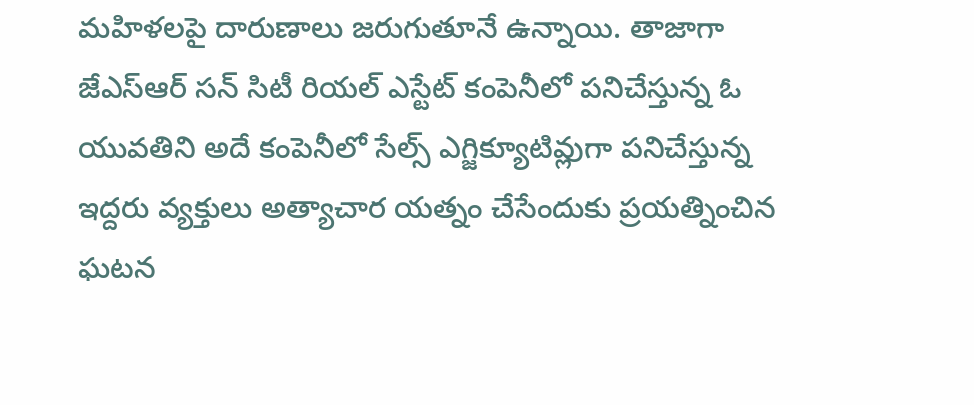మహిళలపై దారుణాలు జరుగుతూనే ఉన్నాయి. తాజాగా జేఎస్ఆర్ సన్ సిటీ రియల్ ఎస్టేట్ కంపెనీలో పనిచేస్తున్న ఓ యువతిని అదే కంపెనీలో సేల్స్ ఎగ్జిక్యూటివ్లుగా పనిచేస్తున్న ఇద్దరు వ్యక్తులు అత్యాచార యత్నం చేసేందుకు ప్రయత్నించిన ఘటన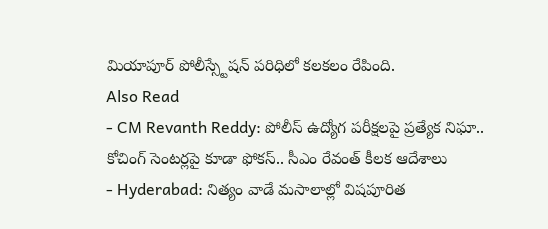మియాపూర్ పోలీస్స్టేషన్ పరిధిలో కలకలం రేపింది.
Also Read
- CM Revanth Reddy: పోలీస్ ఉద్యోగ పరీక్షలపై ప్రత్యేక నిఘా.. కోచింగ్ సెంటర్లపై కూడా ఫోకస్.. సీఎం రేవంత్ కీలక ఆదేశాలు
- Hyderabad: నిత్యం వాడే మసాలాల్లో విషపూరిత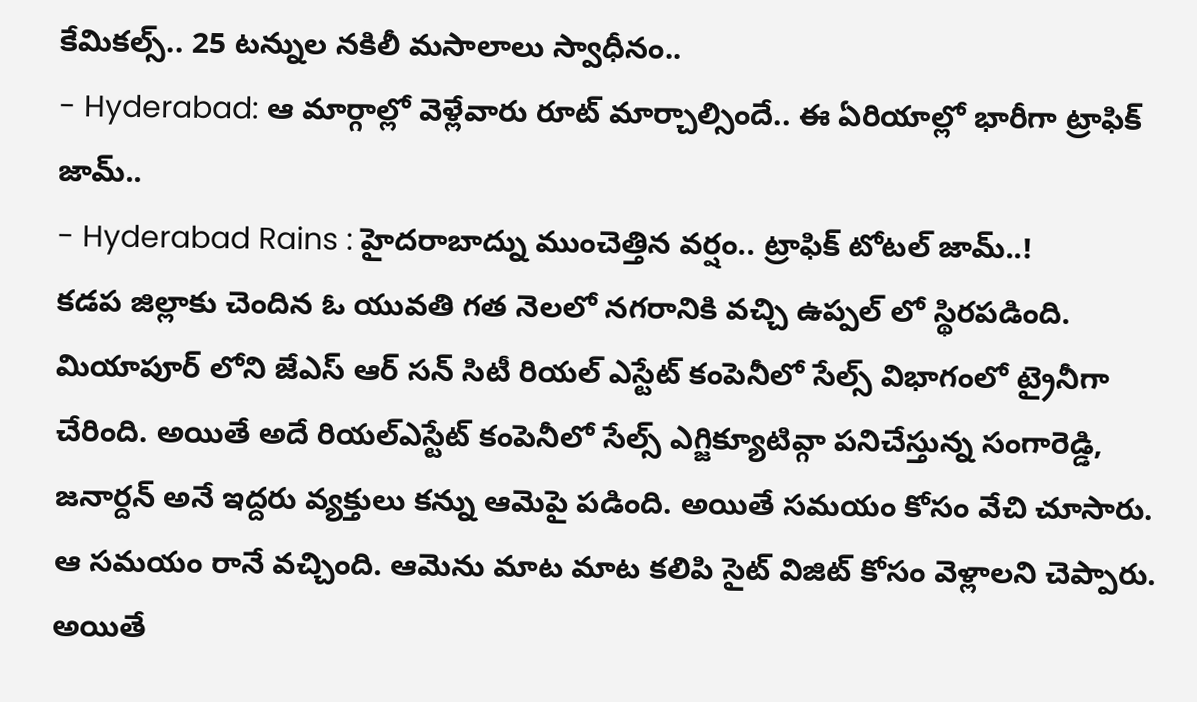కేమికల్స్.. 25 టన్నుల నకిలీ మసాలాలు స్వాధీనం..
- Hyderabad: ఆ మార్గాల్లో వెళ్లేవారు రూట్ మార్చాల్సిందే.. ఈ ఏరియాల్లో భారీగా ట్రాఫిక్ జామ్..
- Hyderabad Rains : హైదరాబాద్ను ముంచెత్తిన వర్షం.. ట్రాఫిక్ టోటల్ జామ్..!
కడప జిల్లాకు చెందిన ఓ యువతి గత నెలలో నగరానికి వచ్చి ఉప్పల్ లో స్థిరపడింది. మియాపూర్ లోని జేఎస్ ఆర్ సన్ సిటీ రియల్ ఎస్టేట్ కంపెనీలో సేల్స్ విభాగంలో ట్రైనీగా చేరింది. అయితే అదే రియల్ఎస్టేట్ కంపెనీలో సేల్స్ ఎగ్జిక్యూటివ్గా పనిచేస్తున్న సంగారెడ్డి, జనార్దన్ అనే ఇద్దరు వ్యక్తులు కన్ను ఆమెపై పడింది. అయితే సమయం కోసం వేచి చూసారు. ఆ సమయం రానే వచ్చింది. ఆమెను మాట మాట కలిపి సైట్ విజిట్ కోసం వెళ్లాలని చెప్పారు. అయితే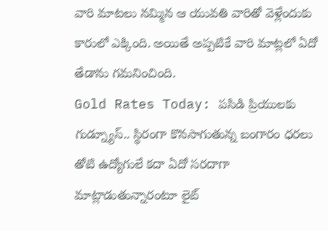వారి మాటలు నమ్మిన ఆ యువతి వారితో వెళ్లేందుకు కారులో ఎక్కింది. అయితే అప్పటికే వారి మాట్లలో ఏదో తేడాను గమనించింది.
Gold Rates Today: పసిడి ప్రియులకు గుడ్న్యూస్.. స్థిరంగా కొనసాగుతున్న బంగారం ధరలు
తోటి ఉద్యోగులే కదా ఏదో సరదాగా మాట్లాడుతున్నారంటూ లైట్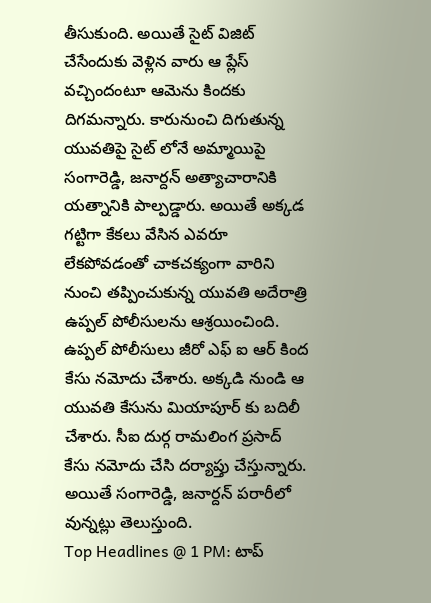తీసుకుంది. అయితే సైట్ విజిట్ చేసేందుకు వెళ్లిన వారు ఆ ప్లేస్ వచ్చిందంటూ ఆమెను కిందకు దిగమన్నారు. కారునుంచి దిగుతున్న యువతిపై సైట్ లోనే అమ్మాయిపై సంగారెడ్డి, జనార్దన్ అత్యాచారానికి యత్నానికి పాల్పడ్డారు. అయితే అక్కడ గట్టిగా కేకలు వేసిన ఎవరూ లేకపోవడంతో చాకచక్యంగా వారిని నుంచి తప్పించుకున్న యువతి అదేరాత్రి ఉప్పల్ పోలీసులను ఆశ్రయించింది. ఉప్పల్ పోలీసులు జీరో ఎఫ్ ఐ ఆర్ కింద కేసు నమోదు చేశారు. అక్కడి నుండి ఆ యువతి కేసును మియాపూర్ కు బదిలీ చేశారు. సీఐ దుర్గ రామలింగ ప్రసాద్ కేసు నమోదు చేసి దర్యాప్తు చేస్తున్నారు. అయితే సంగారెడ్డి, జనార్దన్ పరారీలో వున్నట్లు తెలుస్తుంది.
Top Headlines @ 1 PM: టాప్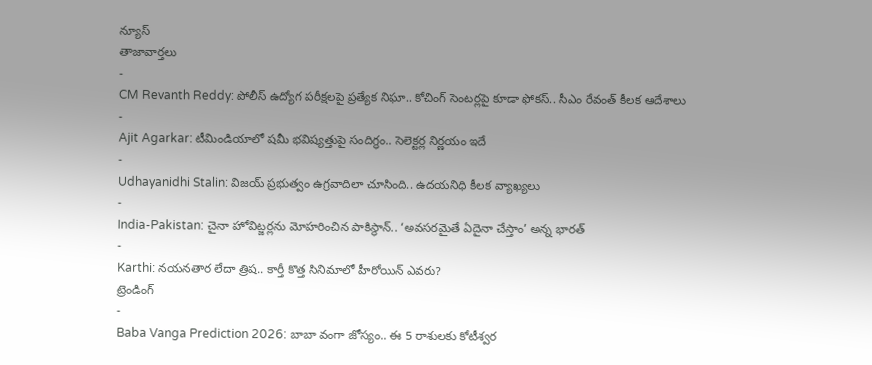న్యూస్
తాజావార్తలు
-
CM Revanth Reddy: పోలీస్ ఉద్యోగ పరీక్షలపై ప్రత్యేక నిఘా.. కోచింగ్ సెంటర్లపై కూడా ఫోకస్.. సీఎం రేవంత్ కీలక ఆదేశాలు
-
Ajit Agarkar: టీమిండియాలో షమీ భవిష్యత్తుపై సందిగ్ధం.. సెలెక్టర్ల నిర్ణయం ఇదే
-
Udhayanidhi Stalin: విజయ్ ప్రభుత్వం ఉగ్రవాదిలా చూసింది.. ఉదయనిధి కీలక వ్యాఖ్యలు
-
India-Pakistan: చైనా హోవిట్జర్లను మోహరించిన పాకిస్థాన్.. ‘అవసరమైతే ఏదైనా చేస్తాం’ అన్న భారత్
-
Karthi: నయనతార లేదా త్రిష.. కార్తీ కొత్త సినిమాలో హీరోయిన్ ఎవరు?
ట్రెండింగ్
-
Baba Vanga Prediction 2026: బాబా వంగా జోస్యం.. ఈ 5 రాశులకు కోటీశ్వర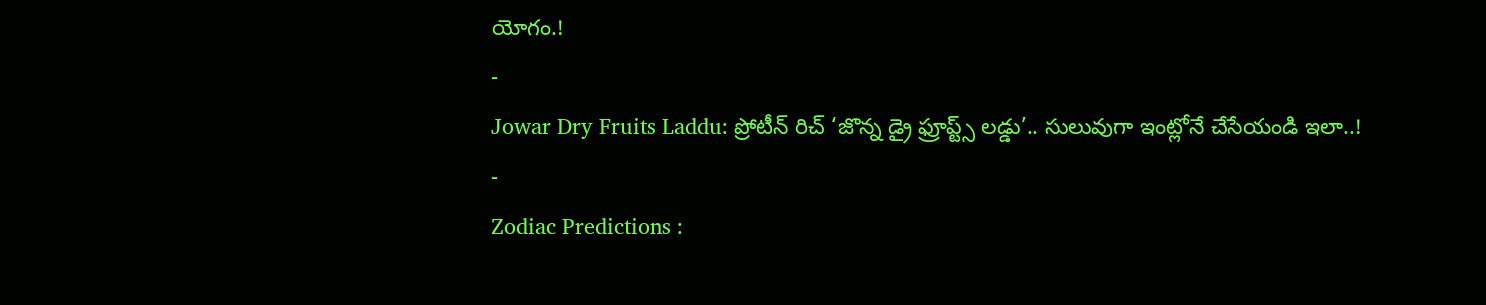యోగం.!
-
Jowar Dry Fruits Laddu: ప్రోటీన్ రిచ్ ‘జొన్న డ్రై ఫ్రూప్ట్స్ లడ్డు’.. సులువుగా ఇంట్లోనే చేసేయండి ఇలా..!
-
Zodiac Predictions :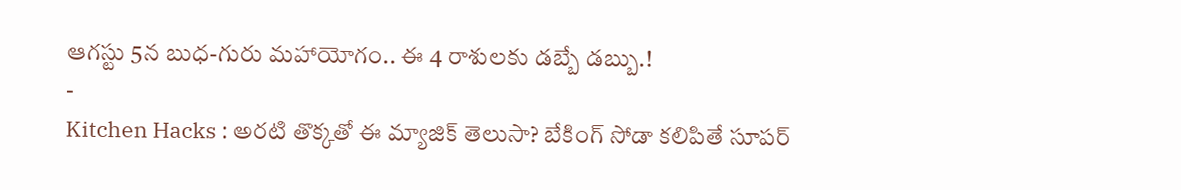ఆగస్టు 5న బుధ-గురు మహాయోగం.. ఈ 4 రాశులకు డబ్బే డబ్బు.!
-
Kitchen Hacks : అరటి తొక్కతో ఈ మ్యాజిక్ తెలుసా? బేకింగ్ సోడా కలిపితే సూపర్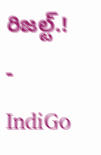రిజల్ట్.!
-
IndiGo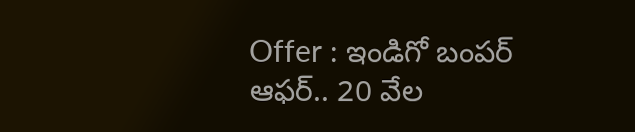Offer : ఇండిగో బంపర్ ఆఫర్.. 20 వేల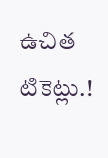ఉచిత టికెట్లు.!